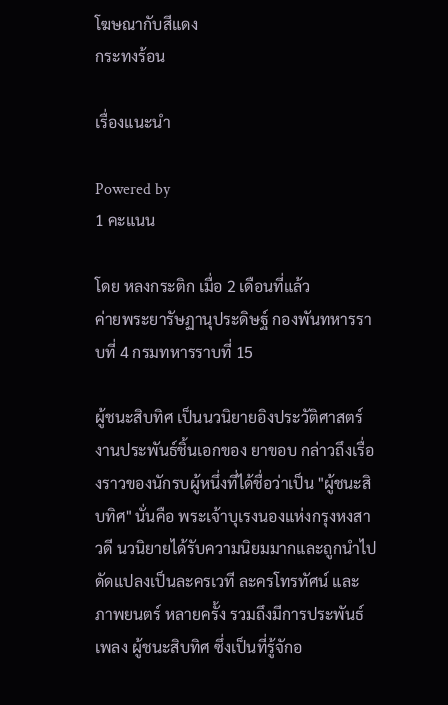โฆษณากับสีแดง
กระทงร้อน

เรื่องแนะนำ

Powered by
1 คะแนน

โดย หลงกระติก เมื่อ 2 เดือนที่แล้ว
ค่ายพระยารัษฏานุประดิษฐ์ กองพันทหารราบที่ 4 กรมทหารราบที่ 15

ผู้ชนะสิบทิศ เป็นนวนิยายอิงประวัติศาสตร์ งานประพันธ์ชิ้นเอกของ ยาขอบ กล่าวถึงเรื่องราวของนักรบผู้หนึ่งที่ได้ชื่อว่าเป็น "ผู้ชนะสิบทิศ" นั่นคือ พระเจ้าบุเรงนองแห่งกรุงหงสาวดี นวนิยายได้รับความนิยมมากและถูกนำไปดัดแปลงเป็นละครเวที ละครโทรทัศน์ และภาพยนตร์ หลายครั้ง รวมถึงมีการประพันธ์เพลง ผู้ชนะสิบทิศ ซึ่งเป็นที่รู้จักอ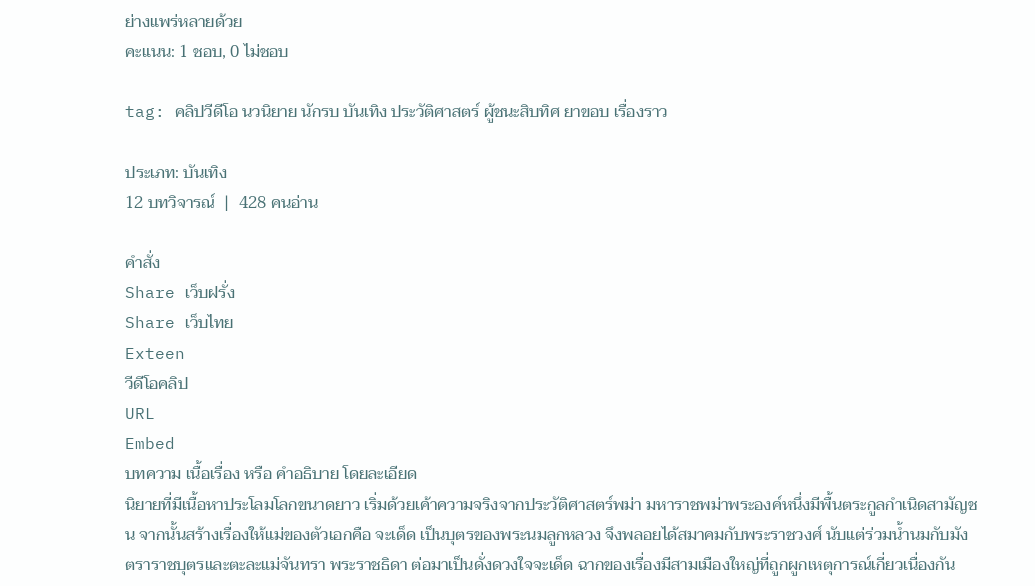ย่างแพร่หลายด้วย
คะแนน: 1 ชอบ, 0 ไม่ชอบ

tag: คลิปวีดีโอ นวนิยาย นักรบ บันเทิง ประวัติศาสตร์ ผู้ชนะสิบทิศ ยาขอบ เรื่องราว

ประเภท: บันเทิง
12 บทวิจารณ์  |  428 คนอ่าน

คำสั่ง
Share เว็บฝรั่ง
Share เว็บไทย
Exteen
วีดีโอคลิป
URL
Embed
บทความ เนื้อเรื่อง หรือ คำอธิบาย โดยละเอียด
นิยายที่มีเนื้อหาประโลมโลกขนาดยาว เริ่มด้วยเค้าความจริงจากประวัติศาสตร์พม่า มหาราชพม่าพระองค์หนึ่งมีพื้นตระกูลกำเนิดสามัญชน จากนั้นสร้างเรื่องให้แม่ของตัวเอกคือ จะเด็ด เป็นบุตรของพระนมลูกหลวง จึงพลอยได้สมาคมกับพระราชวงศ์ นับแต่ร่วมน้ำนมกับมังตราราชบุตรและตะละแม่จันทรา พระราชธิดา ต่อมาเป็นดั่งดวงใจจะเด็ด ฉากของเรื่องมีสามเมืองใหญ่ที่ถูกผูกเหตุการณ์เกี่ยวเนื่องกัน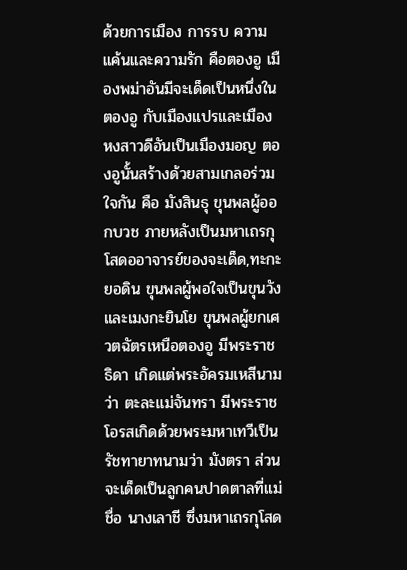ด้วยการเมือง การรบ ความแค้นและความรัก คือตองอู เมืองพม่าอันมีจะเด็ดเป็นหนึ่งในตองอู กับเมืองแปรและเมืองหงสาวดีอันเป็นเมืองมอญ ตองอูนั้นสร้างด้วยสามเกลอร่วมใจกัน คือ มังสินธุ ขุนพลผู้ออกบวช ภายหลังเป็นมหาเถรกุโสดออาจารย์ของจะเด็ด,ทะกะยอดิน ขุนพลผู้พอใจเป็นขุนวัง และเมงกะยินโย ขุนพลผู้ยกเศวตฉัตรเหนือตองอู มีพระราชธิดา เกิดแต่พระอัครมเหสีนามว่า ตะละแม่จันทรา มีพระราชโอรสเกิดด้วยพระมหาเทวีเป็นรัชทายาทนามว่า มังตรา ส่วนจะเด็ดเป็นลูกคนปาดตาลที่แม่ชื่อ นางเลาชี ซึ่งมหาเถรกุโสด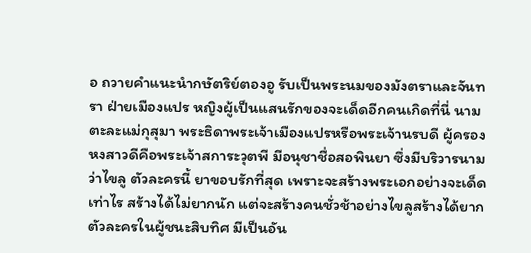อ ถวายคำแนะนำกษัตริย์ตองอู รับเป็นพระนมของมังตราและจันทรา ฝ่ายเมืองแปร หญิงผู้เป็นแสนรักของจะเด็ดอีกคนเกิดที่นี่ นามตะละแม่กุสุมา พระธิดาพระเจ้าเมืองแปรหรือพระเจ้านรบดี ผู้ครองหงสาวดีคือพระเจ้าสการะวุตพี มีอนุชาชื่อสอพินยา ซึ่งมีบริวารนามว่าไขลู ตัวละครนี้ ยาขอบรักที่สุด เพราะจะสร้างพระเอกอย่างจะเด็ดเท่าไร สร้างได้ไม่ยากนัก แต่จะสร้างคนชั่วช้าอย่างไขลูสร้างได้ยาก ตัวละครในผู้ชนะสิบทิศ มีเป็นอัน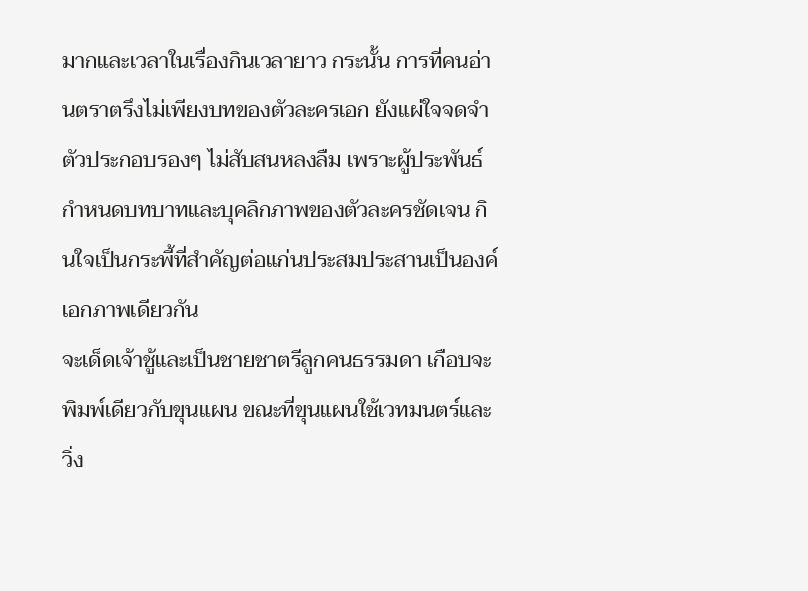มากและเวลาในเรื่องกินเวลายาว กระนั้น การที่คนอ่านตราตรึงไม่เพียงบทของตัวละครเอก ยังแผ่ใจจดจำตัวประกอบรองๆ ไม่สับสนหลงลืม เพราะผู้ประพันธ์กำหนดบทบาทและบุคลิกภาพของตัวละครชัดเจน กินใจเป็นกระพี้ที่สำคัญต่อแก่นประสมประสานเป็นองค์เอกภาพเดียวกัน
จะเด็ดเจ้าชู้และเป็นชายชาตรีลูกคนธรรมดา เกือบจะพิมพ์เดียวกับขุนแผน ขณะที่ขุนแผนใช้เวทมนตร์และวิ่ง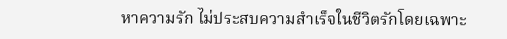หาความรัก ไม่ประสบความสำเร็จในชีวิตรักโดยเฉพาะ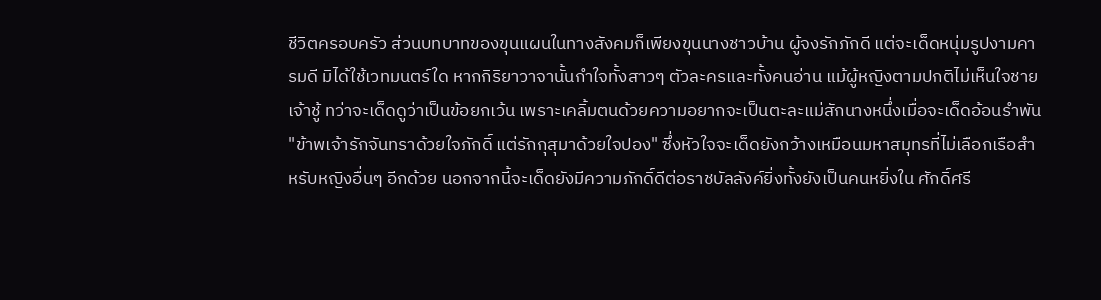ชีวิตครอบครัว ส่วนบทบาทของขุนแผนในทางสังคมก็เพียงขุนนางชาวบ้าน ผู้จงรักภักดี แต่จะเด็ดหนุ่มรูปงามคารมดี มิได้ใช้เวทมนตร์ใด หากกิริยาวาจานั้นกำใจทั้งสาวๆ ตัวละครและทั้งคนอ่าน แม้ผู้หญิงตามปกติไม่เห็นใจชายเจ้าชู้ ทว่าจะเด็ดดูว่าเป็นข้อยกเว้น เพราะเคลิ้มตนด้วยความอยากจะเป็นตะละแม่สักนางหนึ่งเมื่อจะเด็ดอ้อนรำพัน "ข้าพเจ้ารักจันทราด้วยใจภักดิ์ แต่รักกุสุมาด้วยใจปอง" ซึ่งหัวใจจะเด็ดยังกว้างเหมือนมหาสมุทรที่ไม่เลือกเรือสำหรับหญิงอื่นๆ อีกด้วย นอกจากนี้จะเด็ดยังมีความภักดิ์ดีต่อราชบัลลังค์ยิ่งทั้งยังเป็นคนหยิ่งใน ศักดิ์ศรี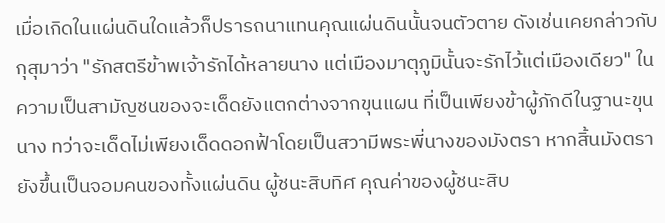เมื่อเกิดในแผ่นดินใดแล้วก็ปรารถนาแทนคุณแผ่นดินนั้นจนตัวตาย ดังเช่นเคยกล่าวกับกุสุมาว่า "รักสตรีข้าพเจ้ารักได้หลายนาง แต่เมืองมาตุภูมินั้นจะรักไว้แต่เมืองเดียว" ในความเป็นสามัญชนของจะเด็ดยังแตกต่างจากขุนแผน ที่เป็นเพียงข้าผู้ภักดีในฐานะขุนนาง ทว่าจะเด็ดไม่เพียงเด็ดดอกฟ้าโดยเป็นสวามีพระพี่นางของมังตรา หากสิ้นมังตรายังขึ้นเป็นจอมคนของทั้งแผ่นดิน ผู้ชนะสิบทิศ คุณค่าของผู้ชนะสิบ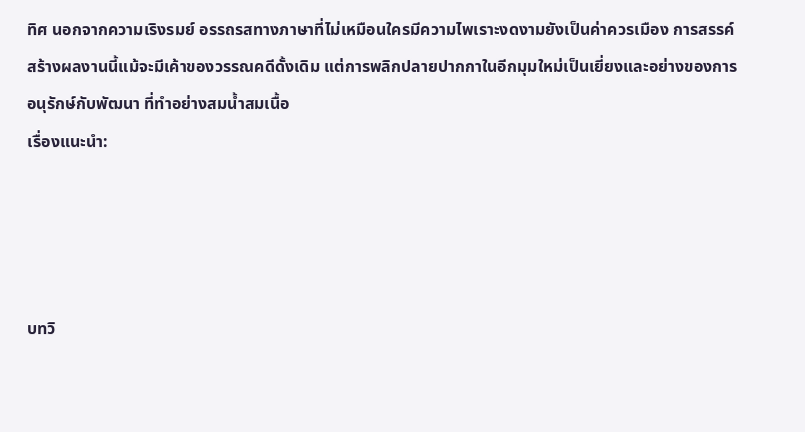ทิศ นอกจากความเริงรมย์ อรรถรสทางภาษาที่ไม่เหมือนใครมีความไพเราะงดงามยังเป็นค่าควรเมือง การสรรค์สร้างผลงานนี้แม้จะมีเค้าของวรรณคดีดั้งเดิม แต่การพลิกปลายปากกาในอีกมุมใหม่เป็นเยี่ยงและอย่างของการอนุรักษ์กับพัฒนา ที่ทำอย่างสมน้ำสมเนื้อ
เรื่องแนะนำ:




บทวิ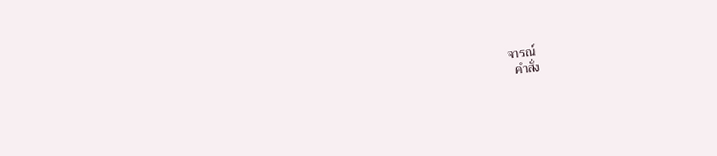จารณ์
  คำสั่ง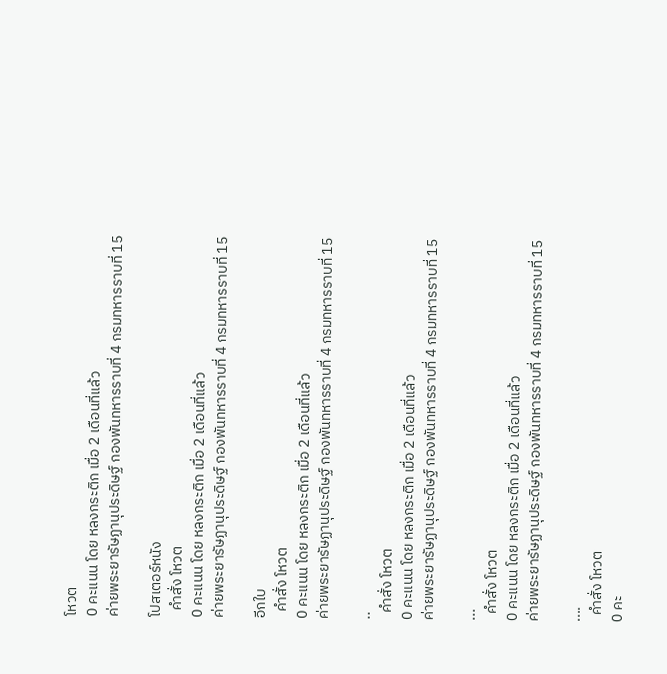โหวต
0 คะแนน โดย หลงกระติก เมื่อ 2 เดือนที่แล้ว
ค่ายพระยารัษฏานุประดิษฐ์ กองพันทหารราบที่ 4 กรมทหารราบที่ 15

โปสเตอร์หนัง
  คำสั่ง โหวต
0 คะแนน โดย หลงกระติก เมื่อ 2 เดือนที่แล้ว
ค่ายพระยารัษฏานุประดิษฐ์ กองพันทหารราบที่ 4 กรมทหารราบที่ 15

อีกใบ
  คำสั่ง โหวต
0 คะแนน โดย หลงกระติก เมื่อ 2 เดือนที่แล้ว
ค่ายพระยารัษฏานุประดิษฐ์ กองพันทหารราบที่ 4 กรมทหารราบที่ 15

..
  คำสั่ง โหวต
0 คะแนน โดย หลงกระติก เมื่อ 2 เดือนที่แล้ว
ค่ายพระยารัษฏานุประดิษฐ์ กองพันทหารราบที่ 4 กรมทหารราบที่ 15

...
  คำสั่ง โหวต
0 คะแนน โดย หลงกระติก เมื่อ 2 เดือนที่แล้ว
ค่ายพระยารัษฏานุประดิษฐ์ กองพันทหารราบที่ 4 กรมทหารราบที่ 15

....
  คำสั่ง โหวต
0 คะ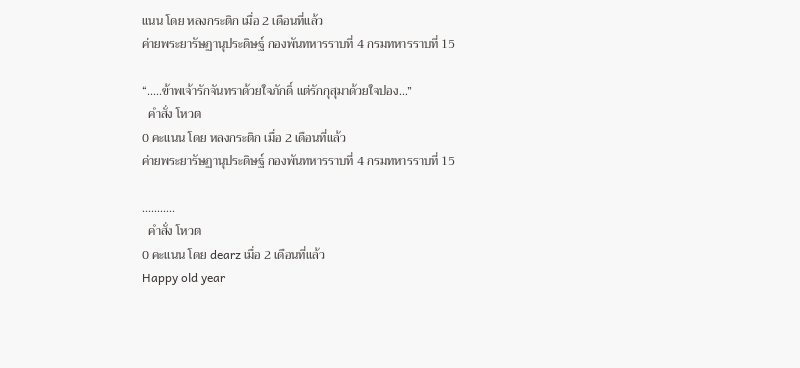แนน โดย หลงกระติก เมื่อ 2 เดือนที่แล้ว
ค่ายพระยารัษฏานุประดิษฐ์ กองพันทหารราบที่ 4 กรมทหารราบที่ 15

“.....ข้าพเจ้ารักจันทราด้วยใจภักดิ์ แต่รักกุสุมาด้วยใจปอง…”
  คำสั่ง โหวต
0 คะแนน โดย หลงกระติก เมื่อ 2 เดือนที่แล้ว
ค่ายพระยารัษฏานุประดิษฐ์ กองพันทหารราบที่ 4 กรมทหารราบที่ 15

...........
  คำสั่ง โหวต
0 คะแนน โดย dearz เมื่อ 2 เดือนที่แล้ว
Happy old year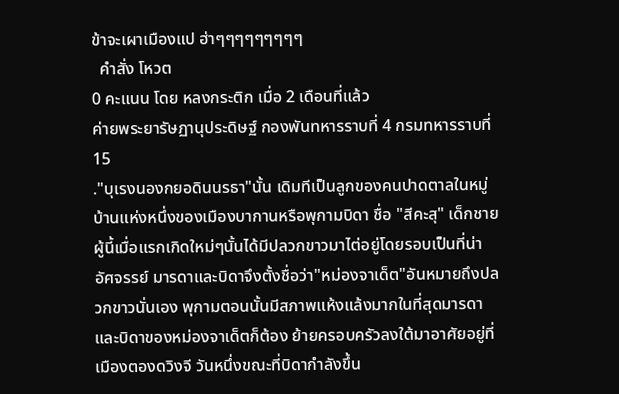ข้าจะเผาเมืองแป ฮ่าๆๆๆๆๆๆๆๆๆ
  คำสั่ง โหวต
0 คะแนน โดย หลงกระติก เมื่อ 2 เดือนที่แล้ว
ค่ายพระยารัษฏานุประดิษฐ์ กองพันทหารราบที่ 4 กรมทหารราบที่ 15
."บุเรงนองกยอดินนรธา"นั้น เดิมทีเป็นลูกของคนปาดตาลในหมู่บ้านแห่งหนึ่งของเมืองบากานหรือพุกามบิดา ชื่อ "สีคะสุ" เด็กชายผู้นี้เมื่อแรกเกิดใหม่ๆนั้นได้มีปลวกขาวมาไต่อยู่โดยรอบเป็นที่น่า อัศจรรย์ มารดาและบิดาจึงตั้งชื่อว่า"หม่องจาเด็ต"อันหมายถึงปลวกขาวนั่นเอง พุกามตอนนั้นมีสภาพแห้งแล้งมากในที่สุดมารดาและบิดาของหม่องจาเด็ตก็ต้อง ย้ายครอบครัวลงใต้มาอาศัยอยู่ที่เมืองตองดวิงจี วันหนึ่งขณะที่บิดากำลังขึ้น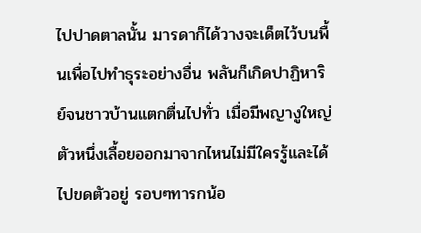ไปปาดตาลนั้น มารดาก็ได้วางจะเด็ตไว้บนพื้นเพื่อไปทำธุระอย่างอื่น พลันก็เกิดปาฏิหาริย์จนชาวบ้านแตกตื่นไปทั่ว เมื่อมีพญางูใหญ่ตัวหนึ่งเลื้อยออกมาจากไหนไม่มีใครรู้และได้ไปขดตัวอยู่ รอบๆทารกน้อ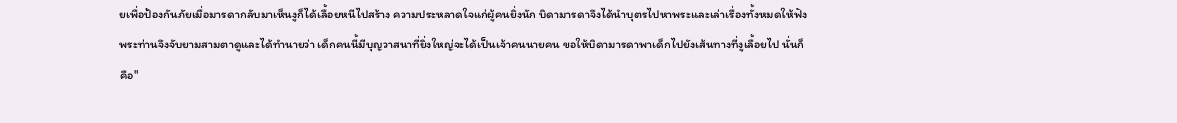ยเพื่อป้องกันภัยเมื่อมารดากลับมาเห็นงูก็ได้เลื้อยหนีไปสร้าง ความประหลาดใจแก่ผู้คนยิ่งนัก บิดามารดาจึงได้นำบุตรไปหาพระและเล่าเรื่องทั้งหมดให้ฟัง พระท่านจึงจับยามสามตาดูและได้ทำนายว่า เด็กคนนี้มีบุญวาสนาที่ยิ่งใหญ่จะได้เป็นเจ้าคนนายคน ขอให้บิดามารดาพาเด็กไปยังเส้นทางที่งูเลื้อยไป นั่นก็คือ"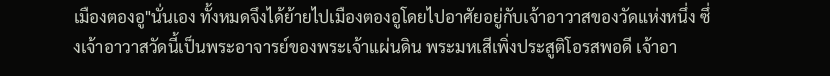เมืองตองอู"นั่นเอง ทั้งหมดจึงได้ย้ายไปเมืองตองอูโดยไปอาศัยอยู่กับเจ้าอาวาสของวัดแห่งหนึ่ง ซึ่งเจ้าอาวาสวัดนี้เป็นพระอาจารย์ของพระเจ้าแผ่นดิน พระมหเสีเพิ่งประสูติโอรสพอดี เจ้าอา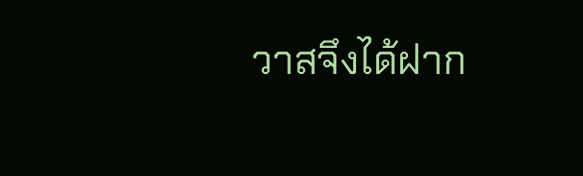วาสจึงได้ฝาก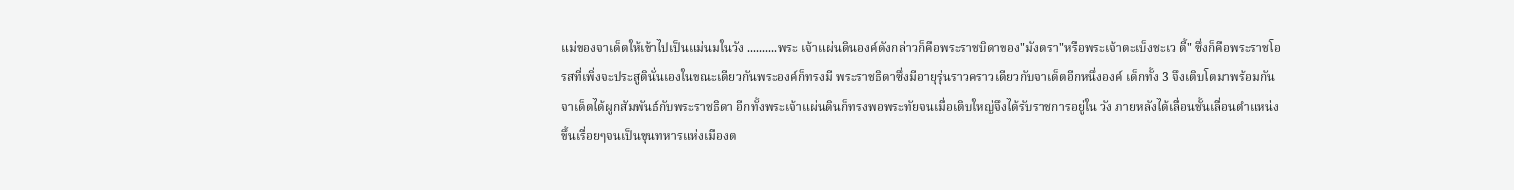แม่ของจาเด็ตให้เข้าไปเป็นแม่นมในวัง ..........พระ เจ้าแผ่นดินองค์ดังกล่าวก็คือพระราชบิดาของ"มังตรา"หรือพระเจ้าตะเบ็งชะเว ตี้" ซึ่งก็คือพระราชโอรสที่เพิ่งจะประสูตินั่นเองในขณะเดียวกันพระองค์ก็ทรงมี พระราชธิดาซึ่งมีอายุรุ่นราวคราวเดียวกับจาเด็ตอีกหนึ่งองค์ เด็กทั้ง 3 จึงเติบโตมาพร้อมกัน จาเด็ตได้ผูกสัมพันธ์กับพระราชธิดา อีกทั้งพระเจ้าแผ่นดินก็ทรงพอพระทัยจนเมื่อเติบใหญ่จึงได้รับราชการอยู่ใน วัง ภายหลังได้เลื่อนชั้นเลื่อนตำแหน่งขึ้นเรื่อยๆจนเป็นขุนทหารแห่งเมืองต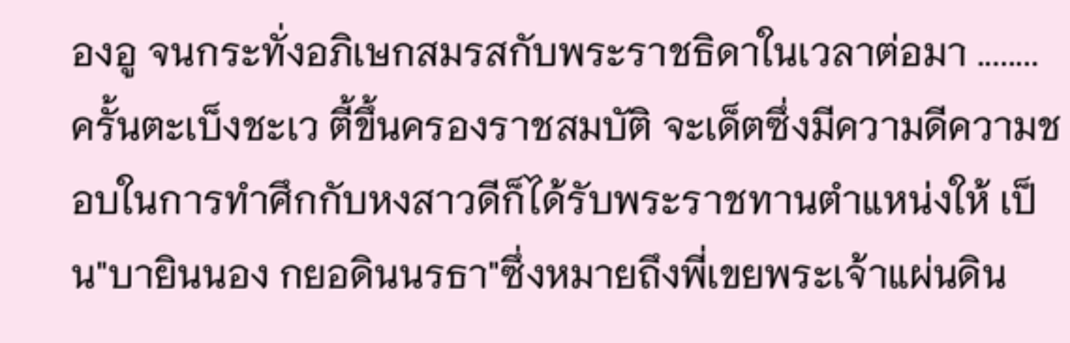องอู จนกระทั่งอภิเษกสมรสกับพระราชธิดาในเวลาต่อมา ........ครั้นตะเบ็งชะเว ตี้ขึ้นครองราชสมบัติ จะเด็ตซึ่งมีความดีความชอบในการทำศึกกับหงสาวดีก็ได้รับพระราชทานตำแหน่งให้ เป็น"บายินนอง กยอดินนรธา"ซึ่งหมายถึงพี่เขยพระเจ้าแผ่นดิน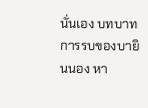นั่นเอง บทบาทการรบของบายินนอง หา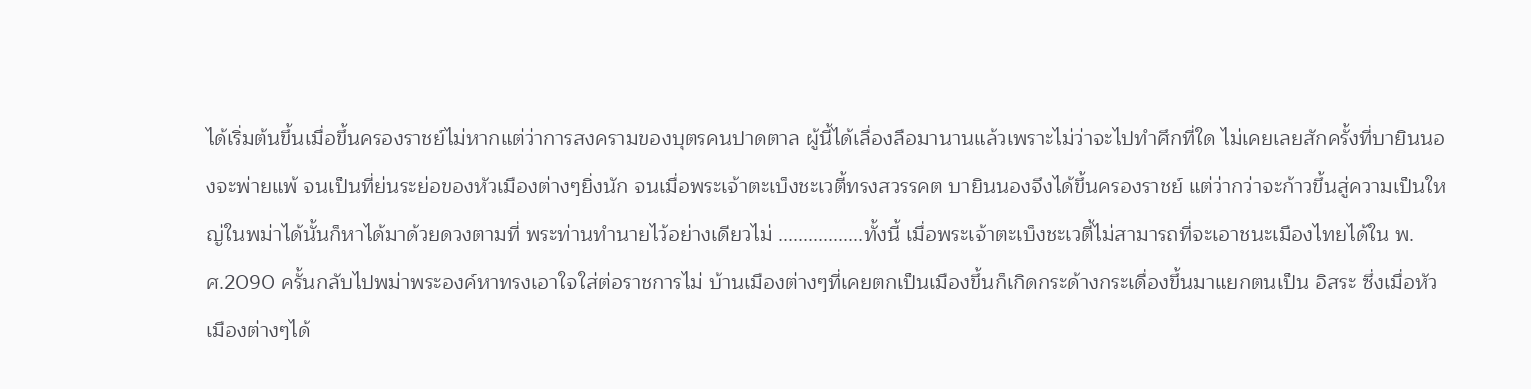ได้เริ่มต้นขึ้นเมื่อขึ้นครองราชย์ไม่หากแต่ว่าการสงครามของบุตรคนปาดตาล ผู้นี้ได้เลื่องลือมานานแล้วเพราะไม่ว่าจะไปทำศึกที่ใด ไม่เคยเลยสักครั้งที่บายินนองจะพ่ายแพ้ จนเป็นที่ย่นระย่อของหัวเมืองต่างๆยิ่งนัก จนเมื่อพระเจ้าตะเบ็งชะเวตี้ทรงสวรรคต บายินนองจึงได้ขึ้นครองราชย์ แต่ว่ากว่าจะก้าวขึ้นสู่ความเป็นใหญ่ในพม่าได้นั้นก็หาได้มาด้วยดวงตามที่ พระท่านทำนายไว้อย่างเดียวไม่ .................ทั้งนี้ เมื่อพระเจ้าตะเบ็งชะเวตี้ไม่สามารถที่จะเอาชนะเมืองไทยได้ใน พ.ศ.2090 ครั้นกลับไปพม่าพระองค์หาทรงเอาใจใส่ต่อราชการไม่ บ้านเมืองต่างๆที่เคยตกเป็นเมืองขึ้นก็เกิดกระด้างกระเดื่องขึ้นมาแยกตนเป็น อิสระ ซึ่งเมื่อหัวเมืองต่างๆได้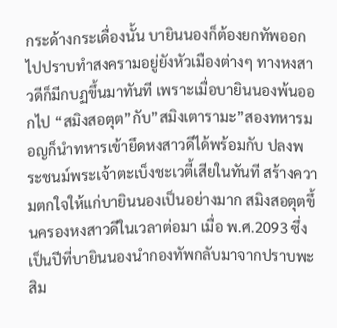กระด้างกระเดื่องนั้น บายินนองก็ต้องยกทัพออกไปปราบทำสงครามอยู่ยังหัวเมืองต่างๆ ทางหงสาวดีก็มีกบฏขึ้นมาทันที เพราะเมื่อบายินนองพ้นออกไป “สมิงสอตุต”กับ”สมิงเตารามะ”สองทหารมอญก็นำทหารเข้ายึดหงสาวดีได้พร้อมกับ ปลงพระชนม์พระเจ้าตะเบ็งชะเวตี้เสียในทันที สร้างความตกใจให้แก่บายินนองเป็นอย่างมาก สมิงสอตุตขึ้นครองหงสาวดีในเวลาต่อมา เมื่อ พ.ศ.2093 ซึ่งเป็นปีที่บายินนองนำกองทัพกลับมาจากปราบพะสิม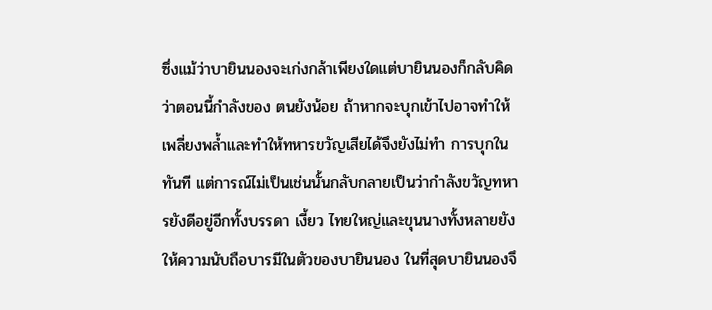ซึ่งแม้ว่าบายินนองจะเก่งกล้าเพียงใดแต่บายินนองก็กลับคิดว่าตอนนี้กำลังของ ตนยังน้อย ถ้าหากจะบุกเข้าไปอาจทำให้เพลี่ยงพล้ำและทำให้ทหารขวัญเสียได้จึงยังไม่ทำ การบุกในทันที แต่การณ์ไม่เป็นเช่นนั้นกลับกลายเป็นว่ากำลังขวัญทหารยังดีอยู่อีกทั้งบรรดา เงี้ยว ไทยใหญ่และขุนนางทั้งหลายยังให้ความนับถือบารมีในตัวของบายินนอง ในที่สุดบายินนองจึ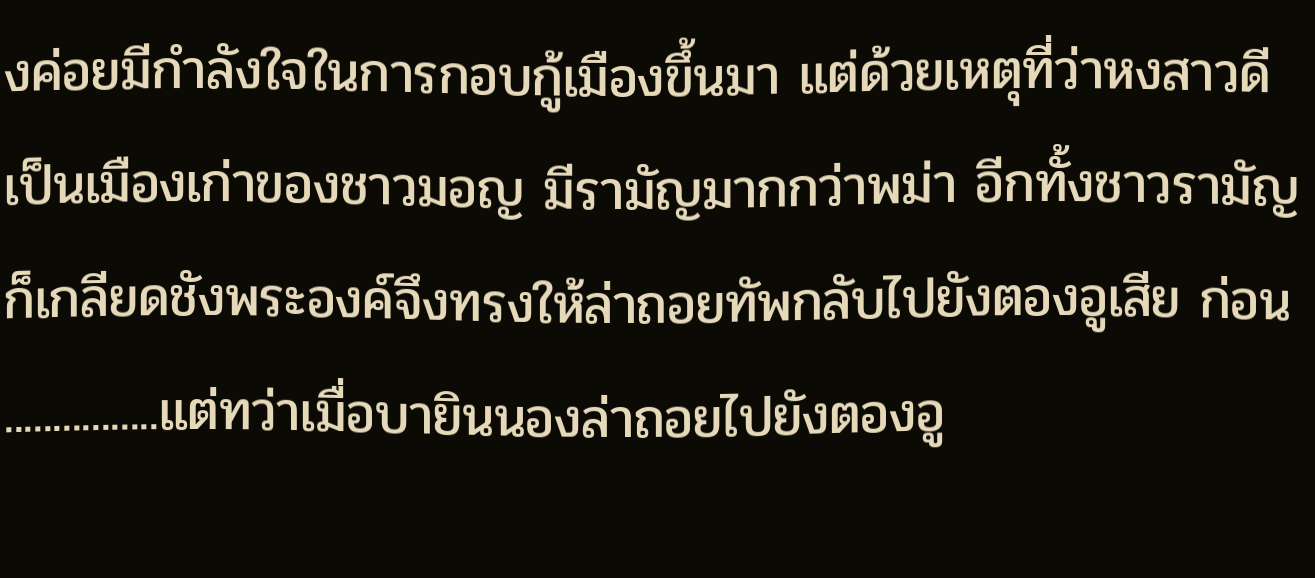งค่อยมีกำลังใจในการกอบกู้เมืองขึ้นมา แต่ด้วยเหตุที่ว่าหงสาวดีเป็นเมืองเก่าของชาวมอญ มีรามัญมากกว่าพม่า อีกทั้งชาวรามัญก็เกลียดชังพระองค์จึงทรงให้ล่าถอยทัพกลับไปยังตองอูเสีย ก่อน ................แต่ทว่าเมื่อบายินนองล่าถอยไปยังตองอู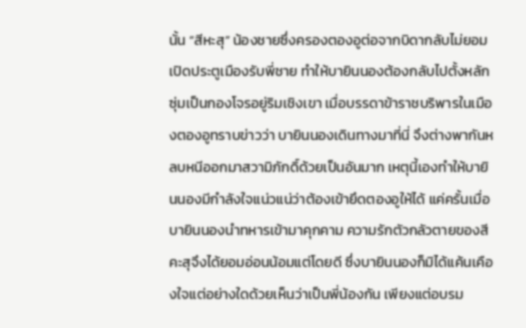นั้น “สีหะสุ” น้องชายซึ่งครองตองอูต่อจากบิดากลับไม่ยอมเปิดประตูเมืองรับพี่ชาย ทำให้บายินนองต้องกลับไปตั้งหลักซุ่มเป็นกองโจรอยู่ริมเชิงเขา เมื่อบรรดาข้าราชบริพารในเมืองตองอูทราบข่าวว่า บายินนองเดินทางมาที่นี่ จึงต่างพากันหลบหนีออกมาสวามิภักดิ์ด้วยเป็นอันมาก เหตุนี้เองทำให้บายินนองมีกำลังใจแน่วแน่ว่าต้องเข้ายึดตองอูให้ได้ แค่ครั้นเมื่อบายินนองนำทหารเข้ามาคุกคาม ความรักตัวกลัวตายของสีคะสุจึงได้ยอมอ่อนน้อมแต่โดยดี ซึ่งบายินนองก็มิได้แค้นเคืองใจแต่อย่างใดด้วยเห็นว่าเป็นพี่น้องกัน เพียงแต่อบรม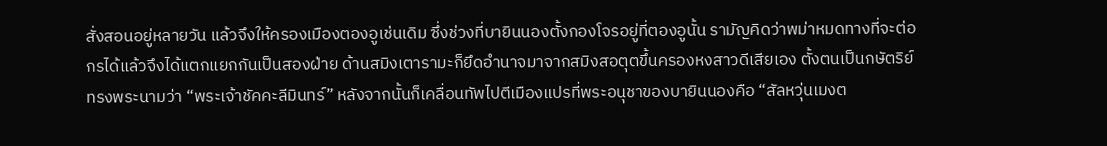สั่งสอนอยู่หลายวัน แล้วจึงให้ครองเมืองตองอูเช่นเดิม ซึ่งช่วงที่บายินนองตั้งกองโจรอยู่ที่ตองอูนั้น รามัญคิดว่าพม่าหมดทางที่จะต่อกรได้แล้วจึงได้แตกแยกกันเป็นสองฝ่าย ด้านสมิงเตารามะก็ยึดอำนาจมาจากสมิงสอตุตขึ้นครองหงสาวดีเสียเอง ตั้งตนเป็นกษัตริย์ทรงพระนามว่า “พระเจ้าชัคคะลีมินทร์” หลังจากนั้นก็เคลื่อนทัพไปตีเมืองแปรที่พระอนุชาของบายินนองคือ “สัลหวุ่นเมงต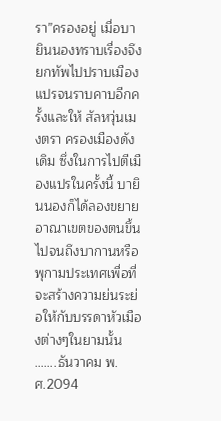รา”ครองอยู่ เมื่อบายินนองทราบเรื่องจึงยกทัพไปปราบเมืองแปรจนราบคาบอีกครั้งและให้ สัลหวุ่นเมงตรา ครองเมืองดังเดิม ซึ่งในการไปตีเมืองแปรในครั้งนี้ บายินนองก็ได้ลองขยายอาณาเขตของตนขึ้นไปจนถึงบากานหรือพุกามประเทศเพื่อที่ จะสร้างความย่นระย่อให้กับบรรดาหัวเมืองต่างๆในยามนั้น …….ธันวาคม พ.ศ.2094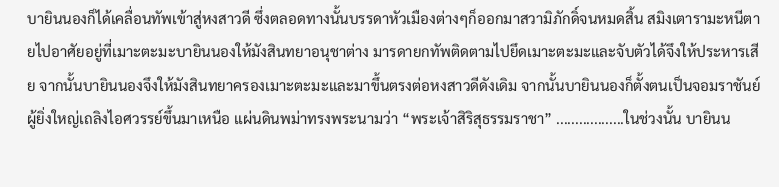บายินนองก็ได้เคลื่อนทัพเข้าสู่หงสาวดี ซึ่งตลอดทางนั้นบรรดาหัวเมืองต่างๆก็ออกมาสวามิภักดิ์จนหมดสิ้น สมิงเตารามะหนีตายไปอาศัยอยู่ที่เมาะตะมะบายินนองให้มังสินทยาอนุชาต่าง มารดายกทัพติดตามไปยึดเมาะตะมะและจับตัวได้จึงให้ประหารเสีย จากนั้นบายินนองจึงให้มังสินทยาครองเมาะตะมะและมาขึ้นตรงต่อหงสาวดีดังเดิม จากนั้นบายินนองก็ตั้งตนเป็นจอมราชันย์ผู้ยิ่งใหญ่เถลิงไอศวรรย์ขึ้นมาเหนือ แผ่นดินพม่าทรงพระนามว่า “พระเจ้าสิริสุธรรมราชา” ..................ในช่วงนั้น บายินน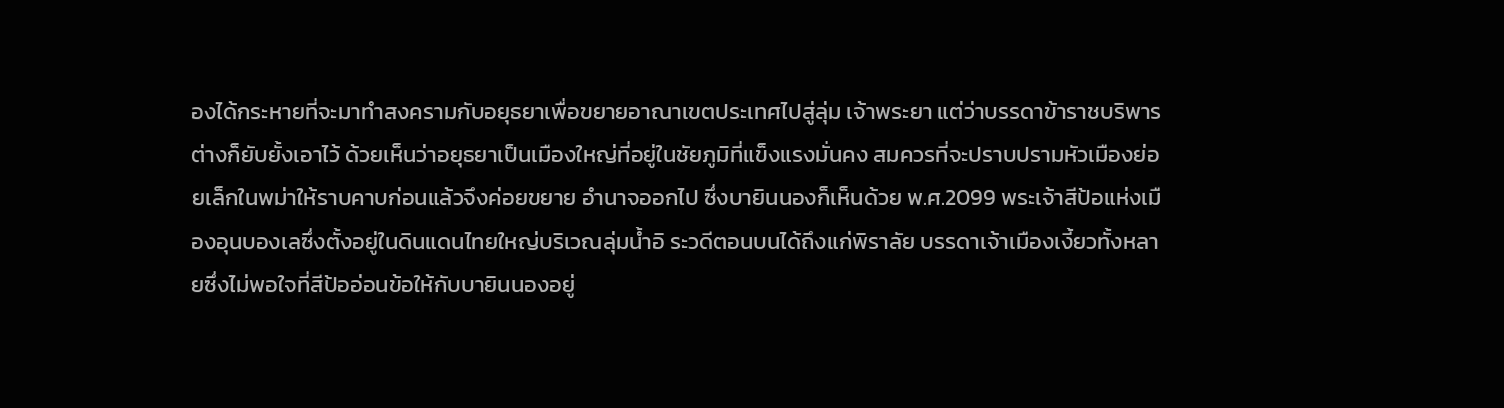องได้กระหายที่จะมาทำสงครามกับอยุธยาเพื่อขยายอาณาเขตประเทศไปสู่ลุ่ม เจ้าพระยา แต่ว่าบรรดาข้าราชบริพารต่างก็ยับยั้งเอาไว้ ด้วยเห็นว่าอยุธยาเป็นเมืองใหญ่ที่อยู่ในชัยภูมิที่แข็งแรงมั่นคง สมควรที่จะปราบปรามหัวเมืองย่อยเล็กในพม่าให้ราบคาบก่อนแล้วจึงค่อยขยาย อำนาจออกไป ซึ่งบายินนองก็เห็นด้วย พ.ศ.2099 พระเจ้าสีป้อแห่งเมืองอุนบองเลซึ่งตั้งอยู่ในดินแดนไทยใหญ่บริเวณลุ่มน้ำอิ ระวดีตอนบนได้ถึงแก่พิราลัย บรรดาเจ้าเมืองเงี้ยวทั้งหลายซึ่งไม่พอใจที่สีป้ออ่อนข้อให้กับบายินนองอยู่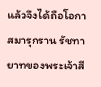แล้วจึงได้ถือโอกาสมารุกราน รัชทายาทของพระเจ้าสี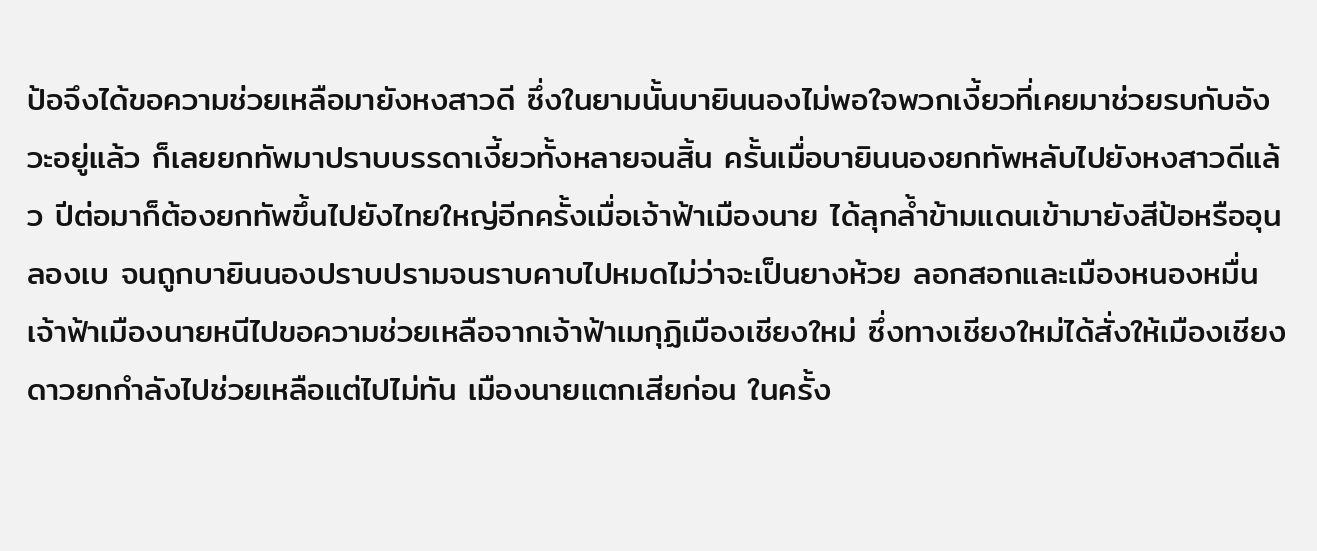ป้อจึงได้ขอความช่วยเหลือมายังหงสาวดี ซึ่งในยามนั้นบายินนองไม่พอใจพวกเงี้ยวที่เคยมาช่วยรบกับอังวะอยู่แล้ว ก็เลยยกทัพมาปราบบรรดาเงี้ยวทั้งหลายจนสิ้น ครั้นเมื่อบายินนองยกทัพหลับไปยังหงสาวดีแล้ว ปีต่อมาก็ต้องยกทัพขึ้นไปยังไทยใหญ่อีกครั้งเมื่อเจ้าฟ้าเมืองนาย ได้ลุกล้ำข้ามแดนเข้ามายังสีป้อหรืออุนลองเบ จนถูกบายินนองปราบปรามจนราบคาบไปหมดไม่ว่าจะเป็นยางห้วย ลอกสอกและเมืองหนองหมื่น เจ้าฟ้าเมืองนายหนีไปขอความช่วยเหลือจากเจ้าฟ้าเมกุฏิเมืองเชียงใหม่ ซึ่งทางเชียงใหม่ได้สั่งให้เมืองเชียงดาวยกกำลังไปช่วยเหลือแต่ไปไม่ทัน เมืองนายแตกเสียก่อน ในครั้ง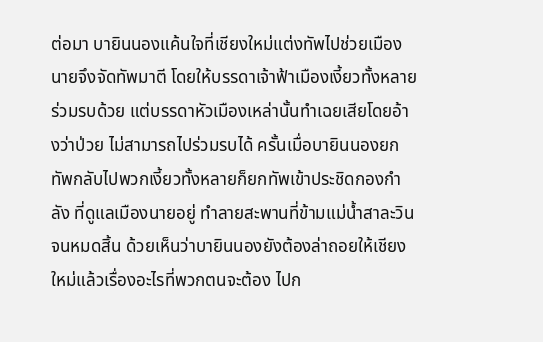ต่อมา บายินนองแค้นใจที่เชียงใหม่แต่งทัพไปช่วยเมืองนายจึงจัดทัพมาตี โดยให้บรรดาเจ้าฟ้าเมืองเงี้ยวทั้งหลายร่วมรบด้วย แต่บรรดาหัวเมืองเหล่านั้นทำเฉยเสียโดยอ้างว่าป่วย ไม่สามารถไปร่วมรบได้ ครั้นเมื่อบายินนองยกทัพกลับไปพวกเงี้ยวทั้งหลายก็ยกทัพเข้าประชิดกองกำลัง ที่ดูแลเมืองนายอยู่ ทำลายสะพานที่ข้ามแม่น้ำสาละวินจนหมดสิ้น ด้วยเห็นว่าบายินนองยังต้องล่าถอยให้เชียงใหม่แล้วเรื่องอะไรที่พวกตนจะต้อง ไปก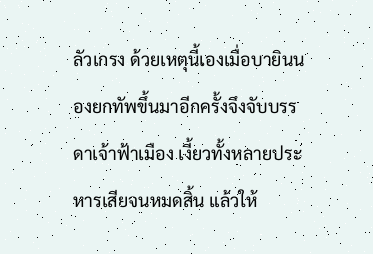ลัวเกรง ด้วยเหตุนี้เองเมื่อบายินนองยกทัพขึ้นมาอีกครั้งจึงจับบรรดาเจ้าฟ้าเมือง เงี้ยวทั้งหลายประหารเสียจนหมดสิ้น แล้วให้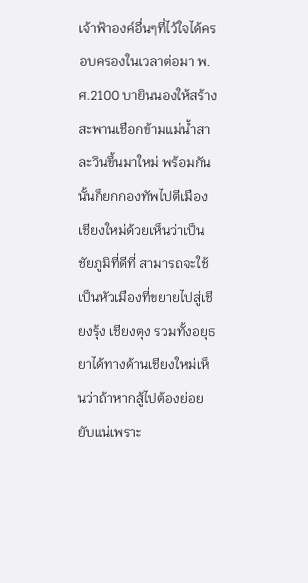เจ้าฟ้าองค์อื่นๆที่ไว้ใจได้ครอบครองในเวลาต่อมา พ. ศ.2100 บายินนองให้สร้างสะพานเชือกข้ามแม่น้ำสาละวินขึ้นมาใหม่ พร้อมกันนั้นก็ยกกองทัพไปตีเมืองเชียงใหม่ด้วยเห็นว่าเป็นชัยภูมิที่ดีที่ สามารถจะใช้เป็นหัวเมืองที่ขยายไปสู่เชียงรุ้ง เชียงตุง รวมทั้งอยุธยาได้ทางด้านเชียงใหม่เห็นว่าถ้าหากสู้ไปต้องย่อยยับแน่เพราะ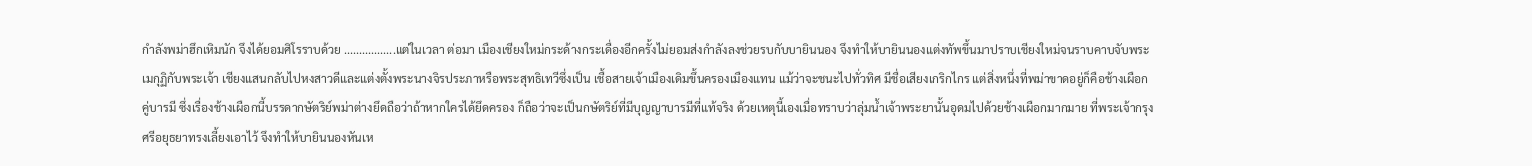กำลังพม่าฮึกเหิมนัก จึงได้ยอมศิโรราบด้วย .................แต่ในเวลา ต่อมา เมืองเชียงใหม่กระด้างกระเดื่องอีกครั้งไม่ยอมส่งกำลังลงช่วยรบกับบายินนอง จึงทำให้บายินนองแต่งทัพขึ้นมาปราบเชียงใหม่จนราบคาบจับพระเมกุฏิกับพระเจ้า เชียงแสนกลับไปหงสาวดีและแต่งตั้งพระนางจิรประภาหรือพระสุทธิเทวีซึ่งเป็น เชื้อสายเจ้าเมืองเดิมขึ้นครองเมืองแทน แม้ว่าจะชนะไปทั่วทิศ มีชื่อเสียงเกริกไกร แต่สิ่งหนึ่งที่พม่าขาดอยู่ก็คือช้างเผือกคู่บารมี ซึ่งเรื่องช้างเผือกนี้บรรดากษัตริย์พม่าต่างยึดถือว่าถ้าหากใครได้ยึดครอง ก็ถือว่าจะเป็นกษัตริย์ที่มีบุญญาบารมีที่แท้จริง ด้วยเหตุนี้เองเมื่อทราบว่าลุ่มน้ำเจ้าพระยานั้นอุดมไปด้วยช้างเผือกมากมาย ที่พระเจ้ากรุงศรีอยุธยาทรงเลี้ยงเอาไว้ จึงทำให้บายินนองหันเห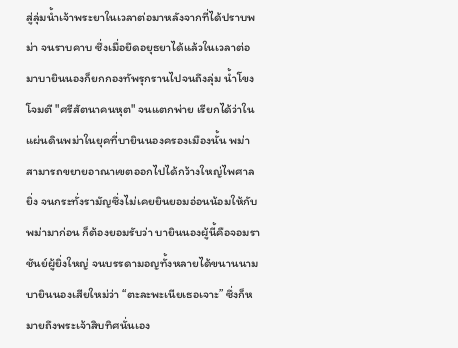สู่ลุ่มน้ำเจ้าพระยาในเวลาต่อมาหลังจากที่ได้ปราบพม่า จนราบคาบ ซึ่งเมื่อยึดอยุธยาได้แล้วในเวลาต่อมาบายินนองก็ยกกองทัพรุกรานไปจนถึงลุ่ม น้ำโขงโจมตี "ศรีสัตนาคนหุต" จนแตกพ่าย เรียกได้ว่าในแผ่นดินพม่าในยุคที่บายินนองครองเมืองนั้น พม่าสามารถขยายอาณาเขตออกไปได้กว้างใหญ่ไพศาลยิ่ง จนกระทั่งรามัญซึ่งไม่เคยยินยอมอ่อนน้อมให้กับพม่ามาก่อน ก็ต้องยอมรับว่า บายินนองผู้นี้คือจอมราชันย์ผู้ยิ่งใหญ่ จนบรรดามอญทั้งหลายได้ขนานนามบายินนองเสียใหม่ว่า “ตะละพะเนียเธอเจาะ” ซึ่งก็หมายถึงพระเจ้าสิบทิศนั่นเอง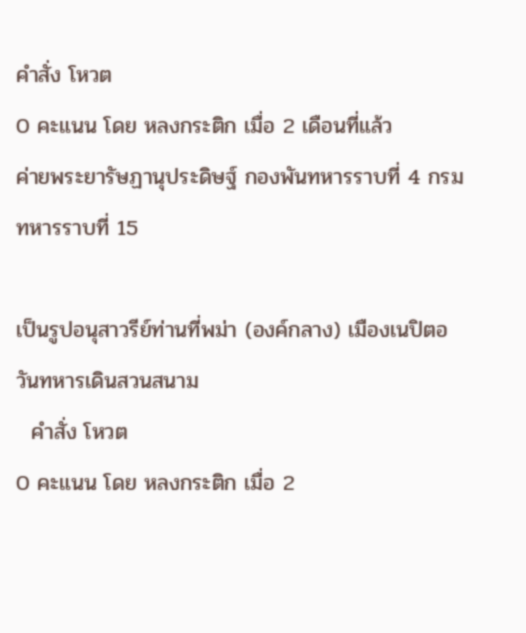คำสั่ง โหวต
0 คะแนน โดย หลงกระติก เมื่อ 2 เดือนที่แล้ว
ค่ายพระยารัษฏานุประดิษฐ์ กองพันทหารราบที่ 4 กรมทหารราบที่ 15

เป็นรูปอนุสาวรีย์ท่านที่พม่า (องค์กลาง) เมืองเนปิตอ วันทหารเดินสวนสนาม
  คำสั่ง โหวต
0 คะแนน โดย หลงกระติก เมื่อ 2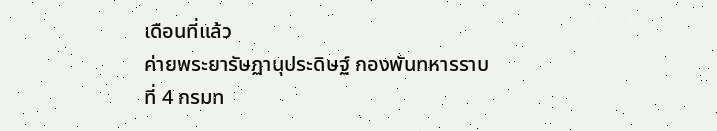เดือนที่แล้ว
ค่ายพระยารัษฏานุประดิษฐ์ กองพันทหารราบที่ 4 กรมท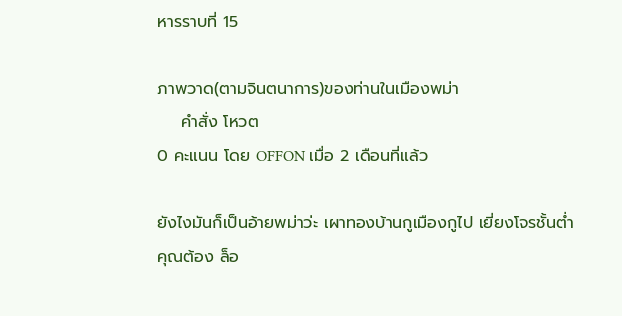หารราบที่ 15

ภาพวาด(ตามจินตนาการ)ของท่านในเมืองพม่า
    คำสั่ง โหวต
0 คะแนน โดย OFFON เมื่อ 2 เดือนที่แล้ว

ยังไงมันก็เป็นอ้ายพม่าว่ะ เผาทองบ้านกูเมืองกูไป เยี่ยงโจรชั้นต่ำ
คุณต้อง ล็อ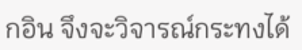กอิน จึงจะวิจารณ์กระทงได้